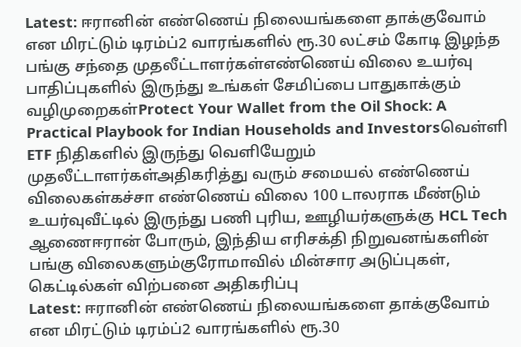Latest: ஈரானின் எண்ணெய் நிலையங்களை தாக்குவோம் என மிரட்டும் டிரம்ப்2 வாரங்களில் ரூ.30 லட்சம் கோடி இழந்த பங்கு சந்தை முதலீட்டாளர்கள்எண்ணெய் விலை உயர்வு பாதிப்புகளில் இருந்து உங்கள் சேமிப்பை பாதுகாக்கும் வழிமுறைகள்Protect Your Wallet from the Oil Shock: A Practical Playbook for Indian Households and Investorsவெள்ளி ETF நிதிகளில் இருந்து வெளியேறும் முதலீட்டாளர்கள்அதிகரித்து வரும் சமையல் எண்ணெய் விலைகள்கச்சா எண்ணெய் விலை 100 டாலராக மீண்டும் உயர்வுவீட்டில் இருந்து பணி புரிய, ஊழியர்களுக்கு HCL Tech ஆணைஈரான் போரும், இந்திய எரிசக்தி நிறுவனங்களின் பங்கு விலைகளும்குரோமாவில் மின்சார அடுப்புகள், கெட்டில்கள் விற்பனை அதிகரிப்பு
Latest: ஈரானின் எண்ணெய் நிலையங்களை தாக்குவோம் என மிரட்டும் டிரம்ப்2 வாரங்களில் ரூ.30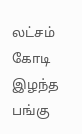லட்சம் கோடி இழந்த பங்கு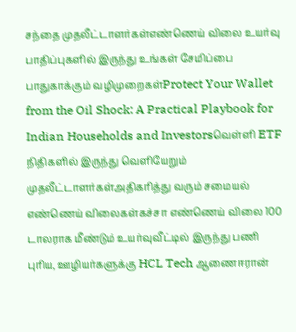சந்தை முதலீட்டாளர்கள்எண்ணெய் விலை உயர்வு பாதிப்புகளில் இருந்து உங்கள் சேமிப்பை பாதுகாக்கும் வழிமுறைகள்Protect Your Wallet from the Oil Shock: A Practical Playbook for Indian Households and Investorsவெள்ளி ETF நிதிகளில் இருந்து வெளியேறும் முதலீட்டாளர்கள்அதிகரித்து வரும் சமையல் எண்ணெய் விலைகள்கச்சா எண்ணெய் விலை 100 டாலராக மீண்டும் உயர்வுவீட்டில் இருந்து பணி புரிய, ஊழியர்களுக்கு HCL Tech ஆணைஈரான்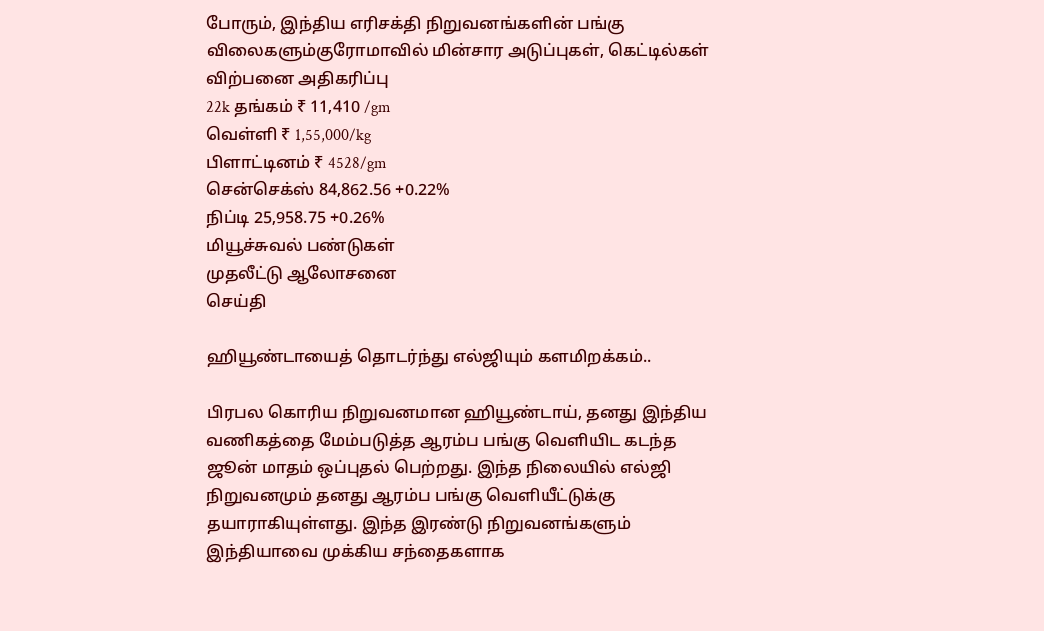போரும், இந்திய எரிசக்தி நிறுவனங்களின் பங்கு விலைகளும்குரோமாவில் மின்சார அடுப்புகள், கெட்டில்கள் விற்பனை அதிகரிப்பு
22k தங்கம் ₹ 11,410 /gm
வெள்ளி ₹ 1,55,000/kg
பிளாட்டினம் ₹ 4528/gm
சென்செக்ஸ் 84,862.56 +0.22%
நிப்டி 25,958.75 +0.26%
மியூச்சுவல் பண்டுகள்
முதலீட்டு ஆலோசனை
செய்தி

ஹியூண்டாயைத் தொடர்ந்து எல்ஜியும் களமிறக்கம்..

பிரபல கொரிய நிறுவனமான ஹியூண்டாய், தனது இந்திய வணிகத்தை மேம்படுத்த ஆரம்ப பங்கு வெளியிட கடந்த ஜூன் மாதம் ஒப்புதல் பெற்றது. இந்த நிலையில் எல்ஜி நிறுவனமும் தனது ஆரம்ப பங்கு வெளியீட்டுக்கு தயாராகியுள்ளது. இந்த இரண்டு நிறுவனங்களும் இந்தியாவை முக்கிய சந்தைகளாக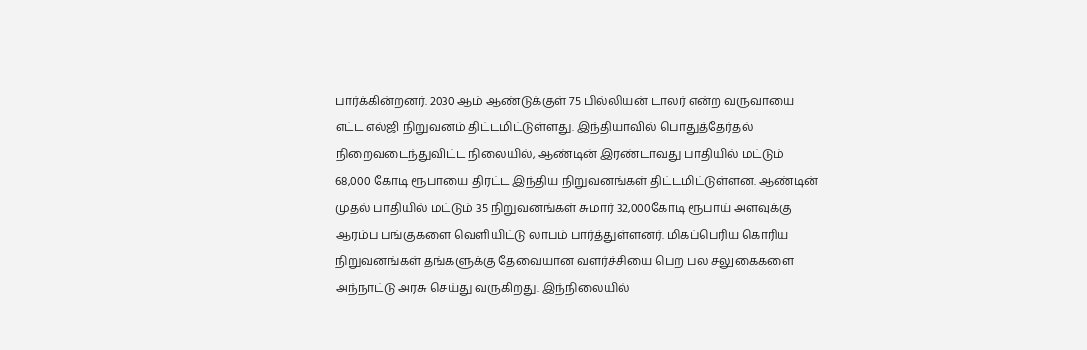பார்க்கின்றனர். 2030 ஆம் ஆண்டுக்குள் 75 பில்லியன் டாலர் என்ற வருவாயை எட்ட எல்ஜி நிறுவனம் திட்டமிட்டுள்ளது. இந்தியாவில் பொதுத்தேர்தல் நிறைவடைந்துவிட்ட நிலையில், ஆண்டின் இரண்டாவது பாதியில் மட்டும் 68,000 கோடி ரூபாயை திரட்ட இந்திய நிறுவனங்கள் திட்டமிட்டுள்ளன. ஆண்டின் முதல் பாதியில் மட்டும் 35 நிறுவனங்கள் சுமார் 32,000கோடி ரூபாய் அளவுக்கு ஆரம்ப பங்குகளை வெளியிட்டு லாபம் பார்த்துள்ளனர். மிகப்பெரிய கொரிய நிறுவனங்கள் தங்களுக்கு தேவையான வளர்ச்சியை பெற பல சலுகைகளை அந்நாட்டு அரசு செய்து வருகிறது. இந்நிலையில்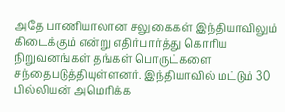அதே பாணியாலான சலுகைகள் இந்தியாவிலும் கிடைக்கும் என்று எதிர்பார்த்து கொரிய நிறுவனங்கள் தங்கள் பொருட்களை சந்தைபடுத்தியுள்ளனர். இந்தியாவில் மட்டும் 30 பில்லியன் அமெரிக்க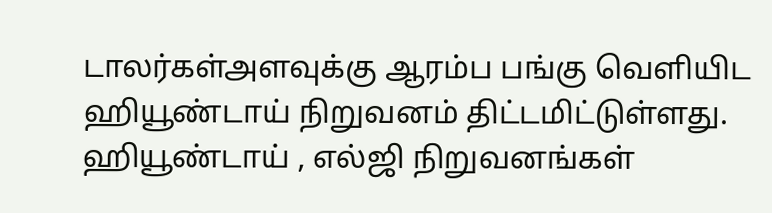டாலர்கள்அளவுக்கு ஆரம்ப பங்கு வெளியிட ஹியூண்டாய் நிறுவனம் திட்டமிட்டுள்ளது. ஹியூண்டாய் , எல்ஜி நிறுவனங்கள்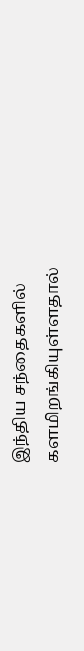இந்திய சந்தைகளில் களமிறங்கியுள்ளதால்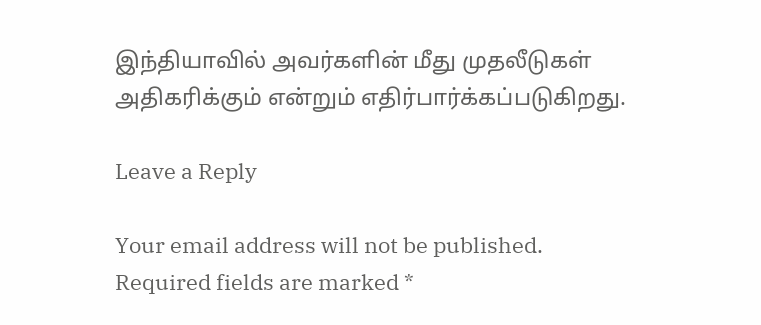இந்தியாவில் அவர்களின் மீது முதலீடுகள் அதிகரிக்கும் என்றும் எதிர்பார்க்கப்படுகிறது.

Leave a Reply

Your email address will not be published. Required fields are marked *